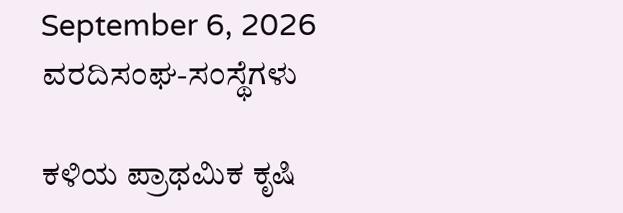September 6, 2026
ವರದಿಸಂಘ-ಸಂಸ್ಥೆಗಳು

ಕಳಿಯ ಪ್ರಾಥಮಿಕ ಕೃಷಿ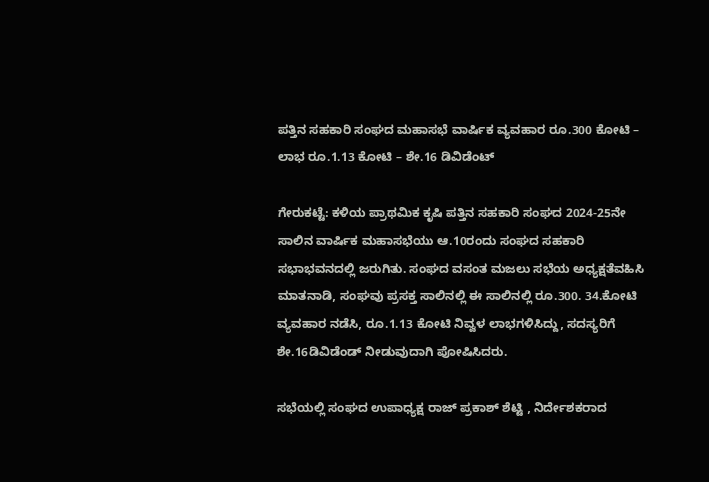ಪತ್ತಿನ ಸಹಕಾರಿ ಸಂಘದ ಮಹಾಸಭೆ ವಾರ್ಷಿಕ ವ್ಯವಹಾರ ರೂ.300 ಕೋಟಿ – ಲಾಭ ರೂ.1.13 ಕೋಟಿ – ಶೇ.16 ಡಿವಿಡೆಂಟ್

ಗೇರುಕಟ್ಟೆ: ಕಳಿಯ ಪ್ರಾಥಮಿಕ ಕೃಷಿ ಪತ್ತಿನ ಸಹಕಾರಿ ಸಂಘದ 2024-25ನೇ ಸಾಲಿನ ವಾರ್ಷಿಕ ಮಹಾಸಭೆಯು ಆ.10ರಂದು ಸಂಘದ ಸಹಕಾರಿ ಸಭಾಭವನದಲ್ಲಿ ಜರುಗಿತು. ಸಂಘದ ವಸಂತ ಮಜಲು ಸಭೆಯ ಅಧ್ಯಕ್ಷತೆವಹಿಸಿ ಮಾತನಾಡಿ, ಸಂಘವು ಪ್ರಸಕ್ತ ಸಾಲಿನಲ್ಲಿ ಈ ಸಾಲಿನಲ್ಲಿ ರೂ.300. 34.ಕೋಟಿ ವ್ಯವಹಾರ ನಡೆಸಿ, ರೂ.1.13 ಕೋಟಿ ನಿವ್ವಳ ಲಾಭಗಳಿಸಿದ್ದು, ಸದಸ್ಯರಿಗೆ ಶೇ.16ಡಿವಿಡೆಂಡ್ ನೀಡುವುದಾಗಿ ಪೋಷಿಸಿದರು.

ಸಭೆಯಲ್ಲಿ ಸಂಘದ ಉಪಾಧ್ಯಕ್ಷ ರಾಜ್ ಪ್ರಕಾಶ್ ಶೆಟ್ಟಿ , ನಿರ್ದೇಶಕರಾದ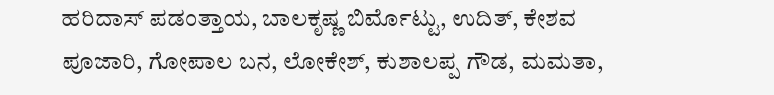ಹರಿದಾಸ್ ಪಡಂತ್ತಾಯ, ಬಾಲಕೃಷ್ಣ ಬಿರ್ಮೊಟ್ಟು, ಉದಿತ್, ಕೇಶವ ಪೂಜಾರಿ, ಗೋಪಾಲ ಬನ, ಲೋಕೇಶ್, ಕುಶಾಲಪ್ಪ ಗೌಡ, ಮಮತಾ,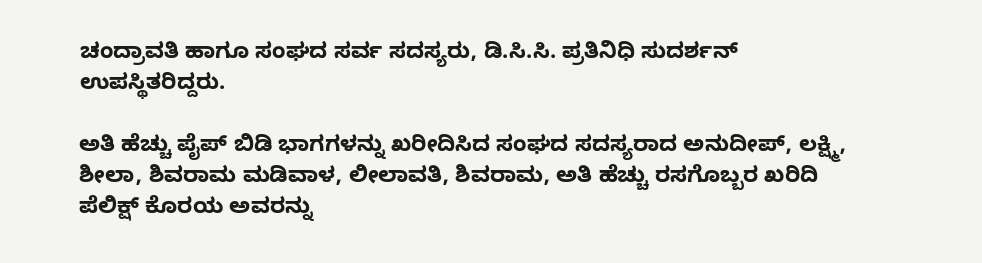ಚಂದ್ರಾವತಿ ಹಾಗೂ ಸಂಘದ ಸರ್ವ ಸದಸ್ಯರು, ಡಿ.ಸಿ.ಸಿ. ಪ್ರತಿನಿಧಿ ಸುದರ್ಶನ್ ಉಪಸ್ಥಿತರಿದ್ದರು.

ಅತಿ ಹೆಚ್ಚು ಪೈಪ್ ಬಿಡಿ ಭಾಗಗಳನ್ನು ಖರೀದಿಸಿದ ಸಂಘದ ಸದಸ್ಯರಾದ ಅನುದೀಪ್, ಲಕ್ಷ್ಮಿ, ಶೀಲಾ, ಶಿವರಾಮ ಮಡಿವಾಳ, ಲೀಲಾವತಿ, ಶಿವರಾಮ, ಅತಿ ಹೆಚ್ಚು ರಸಗೊಬ್ಬರ ಖರಿದಿ ಪೆಲಿಕ್ಷ್ ಕೊರಯ ಅವರನ್ನು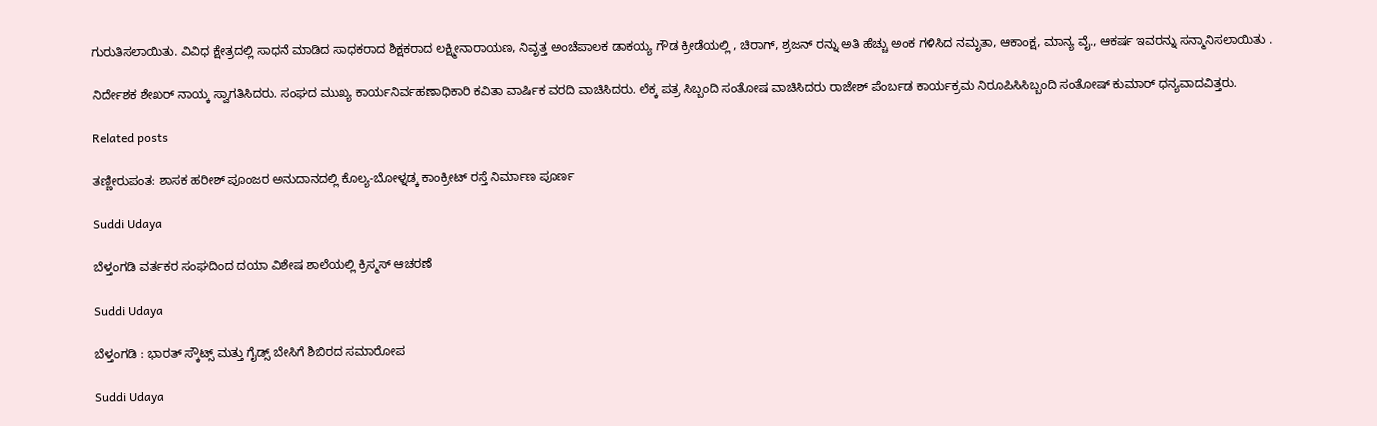ಗುರುತಿಸಲಾಯಿತು. ವಿವಿಧ ಕ್ಷೇತ್ರದಲ್ಲಿ ಸಾಧನೆ ಮಾಡಿದ ಸಾಧಕರಾದ ಶಿಕ್ಷಕರಾದ ಲಕ್ಷ್ಮೀನಾರಾಯಣ, ನಿವೃತ್ತ ಅಂಚೆಪಾಲಕ ಡಾಕಯ್ಯ ಗೌಡ ಕ್ರೀಡೆಯಲ್ಲಿ , ಚಿರಾಗ್, ಶ್ರಜನ್ ರನ್ನು ಅತಿ ಹೆಚ್ಚು ಅಂಕ ಗಳಿಸಿದ ನಮೃತಾ, ಆಕಾಂಕ್ಷ, ಮಾನ್ಯ ವೈ., ಆಕರ್ಷ ಇವರನ್ನು ಸನ್ಮಾನಿಸಲಾಯಿತು .

ನಿರ್ದೇಶಕ ಶೇಖರ್ ನಾಯ್ಕ ಸ್ವಾಗತಿಸಿದರು. ಸಂಘದ ಮುಖ್ಯ ಕಾರ್ಯನಿರ್ವಹಣಾಧಿಕಾರಿ ಕವಿತಾ ವಾರ್ಷಿಕ ವರದಿ ವಾಚಿಸಿದರು. ಲೆಕ್ಕ ಪತ್ರ ಸಿಬ್ಬಂದಿ ಸಂತೋಷ ವಾಚಿಸಿದರು ರಾಜೇಶ್ ಪೆಂರ್ಬಡ ಕಾರ್ಯಕ್ರಮ ನಿರೂಪಿಸಿಸಿಬ್ಬಂದಿ ಸಂತೋಷ್ ಕುಮಾರ್ ಧನ್ಯವಾದವಿತ್ತರು.

Related posts

ತಣ್ಣೀರುಪಂತ: ಶಾಸಕ ಹರೀಶ್ ಪೂಂಜರ ಅನುದಾನದಲ್ಲಿ ಕೊಲ್ಯ-ಬೋಳ್ನಡ್ಕ ಕಾಂಕ್ರೀಟ್ ರಸ್ತೆ ನಿರ್ಮಾಣ ಪೂರ್ಣ

Suddi Udaya

ಬೆಳ್ತಂಗಡಿ ವರ್ತಕರ ಸಂಘದಿಂದ ದಯಾ ವಿಶೇಷ ಶಾಲೆಯಲ್ಲಿ ಕ್ರಿಸ್ಮಸ್ ಆಚರಣೆ

Suddi Udaya

ಬೆಳ್ತಂಗಡಿ : ಭಾರತ್ ಸ್ಕೌಟ್ಸ್ ಮತ್ತು ಗೈಡ್ಸ್ ಬೇಸಿಗೆ ಶಿಬಿರದ ಸಮಾರೋಪ

Suddi Udaya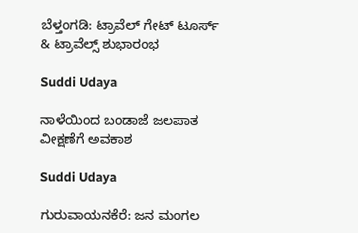ಬೆಳ್ತಂಗಡಿ: ಟ್ರಾವೆಲ್ ಗೇಟ್ ಟೂರ್ಸ್ & ಟ್ರಾವೆಲ್ಸ್ ಶುಭಾರಂಭ

Suddi Udaya

ನಾಳೆಯಿಂದ ಬಂಡಾಜೆ ಜಲಪಾತ ವೀಕ್ಷಣೆಗೆ ಅವಕಾಶ

Suddi Udaya

ಗುರುವಾಯನಕೆರೆ: ಜನ ಮಂಗಲ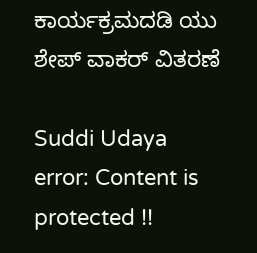ಕಾರ್ಯಕ್ರಮದಡಿ ಯು ಶೇಪ್ ವಾಕರ್ ವಿತರಣೆ

Suddi Udaya
error: Content is protected !!